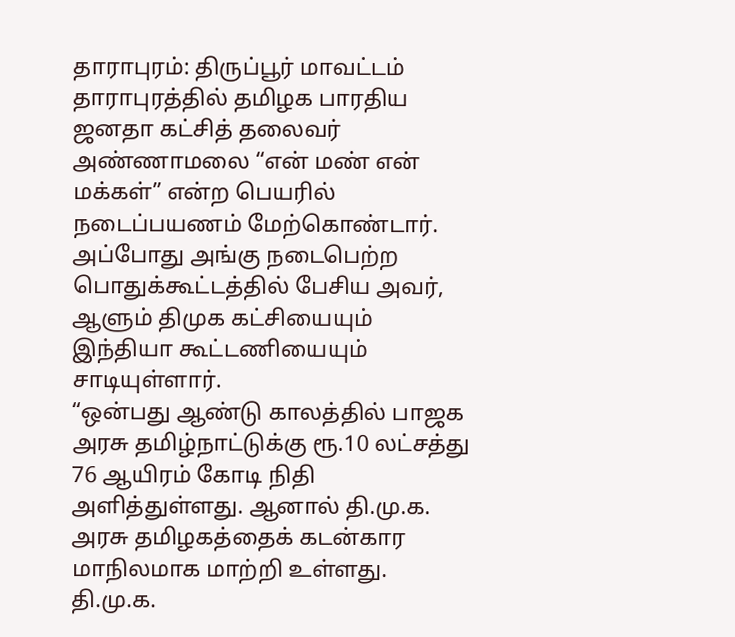தாராபுரம்: திருப்பூர் மாவட்டம் தாராபுரத்தில் தமிழக பாரதிய ஜனதா கட்சித் தலைவர் அண்ணாமலை “என் மண் என் மக்கள்” என்ற பெயரில் நடைப்பயணம் மேற்கொண்டார். அப்போது அங்கு நடைபெற்ற பொதுக்கூட்டத்தில் பேசிய அவர், ஆளும் திமுக கட்சியையும் இந்தியா கூட்டணியையும் சாடியுள்ளார்.
“ஒன்பது ஆண்டு காலத்தில் பாஜக அரசு தமிழ்நாட்டுக்கு ரூ.10 லட்சத்து 76 ஆயிரம் கோடி நிதி அளித்துள்ளது. ஆனால் தி.மு.க. அரசு தமிழகத்தைக் கடன்கார மாநிலமாக மாற்றி உள்ளது. தி.மு.க.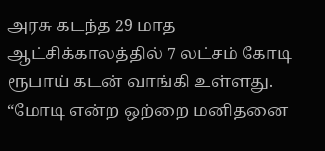அரசு கடந்த 29 மாத ஆட்சிக்காலத்தில் 7 லட்சம் கோடி ரூபாய் கடன் வாங்கி உள்ளது.
“மோடி என்ற ஒற்றை மனிதனை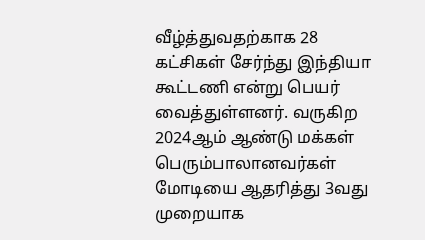வீழ்த்துவதற்காக 28 கட்சிகள் சேர்ந்து இந்தியா கூட்டணி என்று பெயர் வைத்துள்ளனர். வருகிற 2024ஆம் ஆண்டு மக்கள் பெரும்பாலானவர்கள் மோடியை ஆதரித்து 3வது முறையாக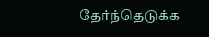தேர்ந்தெடுக்க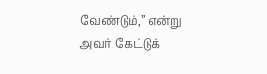வேண்டும்,” என்று அவர் கேட்டுக்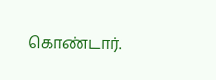கொண்டார்.